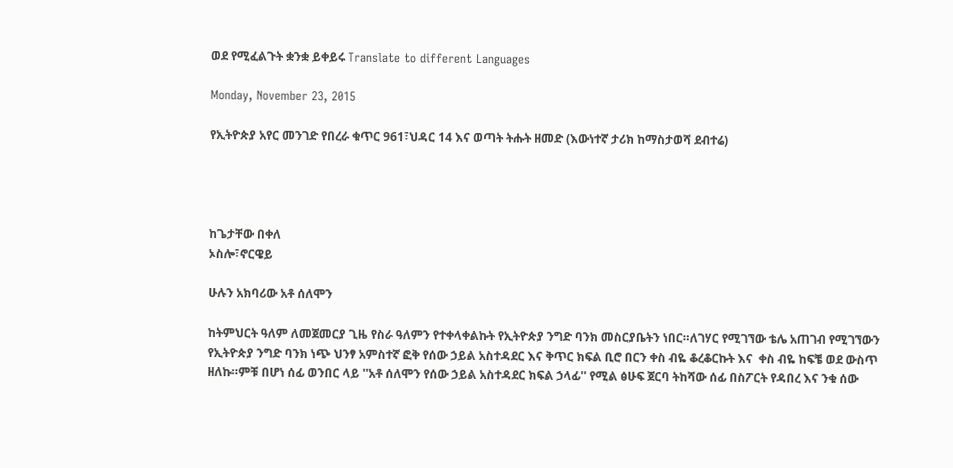ወደ የሚፈልጉት ቋንቋ ይቀይሩ Translate to different Languages

Monday, November 23, 2015

የኢትዮጵያ አየር መንገድ የበረራ ቁጥር 961፣ህዳር 14 እና ወጣት ትሑት ዘመድ (እውነተኛ ታሪክ ከማስታወሻ ደብተሬ)




ከጌታቸው በቀለ
ኦስሎ፣ኖርዌይ

ሁሉን አክባሪው አቶ ሰለሞን

ከትምህርት ዓለም ለመጀመርያ ጊዜ የስራ ዓለምን የተቀላቀልኩት የኢትዮጵያ ንግድ ባንክ መስርያቤትን ነበር።ለገሃር የሚገኘው ቴሌ አጠገብ የሚገኘውን የኢትዮጵያ ንግድ ባንክ ነጭ ህንፃ አምስተኛ ፎቅ የሰው ኃይል አስተዳደር እና ቅጥር ክፍል ቢሮ በርን ቀስ ብዬ ቆረቆርኩት እና  ቀስ ብዬ ከፍቼ ወደ ውስጥ ዘለኩ።ምቹ በሆነ ሰፊ ወንበር ላይ ''አቶ ሰለሞን የሰው ኃይል አስተዳደር ክፍል ኃላፊ'' የሚል ፅሁፍ ጀርባ ትከሻው ሰፊ በስፖርት የዳበረ እና ንቁ ሰው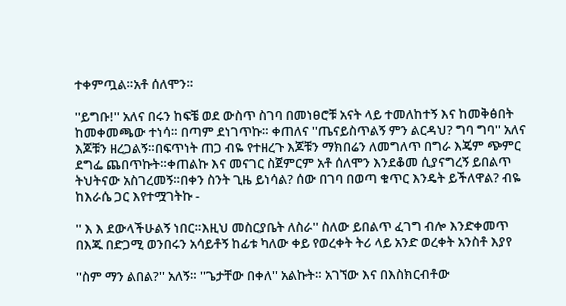ተቀምጧል።አቶ ሰለሞን።

''ይግቡ!'' አለና በሩን ከፍቼ ወደ ውስጥ ስገባ በመነፀሮቹ አናት ላይ ተመለከተኝ እና ከመቅፅበት ከመቀመጫው ተነሳ። በጣም ደነገጥኩ። ቀጠለና ''ጤናይስጥልኝ ምን ልርዳህ? ግባ ግባ'' አለና እጆቹን ዘረጋልኝ።በፍጥነት ጠጋ ብዬ የተዘረጉ እጆቹን ማክበሬን ለመግለጥ በግራ እጄም ጭምር ደግፌ ጨበጥኩት።ቀጠልኩ እና መናገር ስጀምርም አቶ ሰለሞን እንደቆመ ሲያናግረኝ ይበልጥ ትህትናው አስገረመኝ።በቀን ስንት ጊዜ ይነሳል? ሰው በገባ በወጣ ቁጥር እንዴት ይችለዋል? ብዬ ከእራሴ ጋር እየተሟገትኩ -

'' እ እ ደውላችሁልኝ ነበር።እዚህ መስርያቤት ለስራ'' ስለው ይበልጥ ፈገግ ብሎ እንድቀመጥ በእጁ በድጋሚ ወንበሩን አሳይቶኝ ከፊቱ ካለው ቀይ የወረቀት ትሪ ላይ አንድ ወረቀት አንስቶ እያየ

''ስም ማን ልበል?'' አለኝ። ''ጌታቸው በቀለ'' አልኩት። አገኘው እና በእስክርብቶው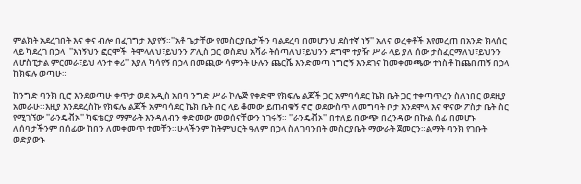ምልክት አደረገበት እና ቀና ብሎ በፈገግታ እያየኝ።''አቶ ጌታቸው የመስርያቤታችን ባልደረባ በመሆንህ ደስተኛ ነኝ'' አለና ወረቀቶች እየመረጠ በአንድ ክላሰር ላይ ካደረገ በኃላ  ''እነኝህን ፎርሞች  ትሞላለህ፣ይህንን ፖሊስ ጋር ወስደህ አሻራ ትሰጣለህ፣ይህንን ደግሞ ተያዥ ሥራ ላይ ያለ ሰው ታስፈርማለህ፣ይህንን ለሆስፒታል ምርመራ፣ይህ ላንተ ቀሪ'' እያለ ካሳየኝ በኃላ በመጪው ሳምንት ሁሉን ጨርሼ እንድመጣ ነግሮኝ እንደገና ከመቀመጫው ተነስቶ ከጨበጠኝ በኃላ ከክፍሉ ወጣሁ።

ከንግድ ባንክ ቢሮ እንደወጣሁ ቀጥታ ወደ አዲስ አበባ ንግድ ሥራ ኮሌጅ የቀድሞ የክፍሌ ልጆች ጋር አምባሳደር ኬክ ቤት ጋር ተቀጣጥረን ስለነበር ወደዚያ አመራሁ።እዚያ እንደደረስኩ የክፍሌ ልጆች አምባሳደር ኬክ ቤት በር ላይ ቆመው ይጠብቁኝ ኖሮ ወደውስጥ ለመግባት ቦታ እንደሞላ እና ዋናው ፖስታ ቤት ስር የሚገኘው ''ራንዴቭኦ'' ካፍቴርያ ማምራት እንዳለብን ቀድመው መወሰናቸውን ነገሩኝ። ''ራንዴቭኦ'' በተለይ በውጭ በረንዳው በኩል ሰፊ በመሆኑ ለሰባታችንም በሰፊው ከበን ለመቀመጥ ተመቸን።ሁላችንም ከትምህርት ዓለም በኃላ ስለገባንበት መስርያቤት ማውራት ጀመርን።ልማት ባንክ የገቡት ወድያውኑ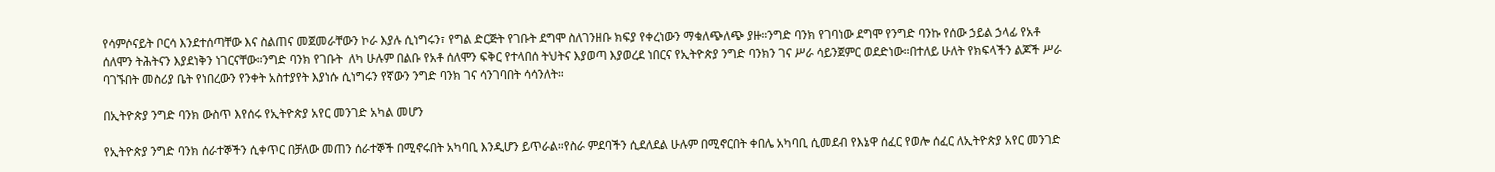የሳምሶናይት ቦርሳ እንደተሰጣቸው እና ስልጠና መጀመራቸውን ኮራ እያሉ ሲነግሩን፣ የግል ድርጅት የገቡት ደግሞ ስለገንዘቡ ክፍያ የቀረነውን ማቁለጭለጭ ያዙ።ንግድ ባንክ የገባነው ደግሞ የንግድ ባንኩ የሰው ኃይል ኃላፊ የአቶ ሰለሞን ትሕትናን እያደነቅን ነገርናቸው።ንግድ ባንክ የገቡት  ለካ ሁሉም በልቡ የአቶ ሰለሞን ፍቅር የተላበሰ ትህትና እያወጣ እያወረደ ነበርና የኢትዮጵያ ንግድ ባንክን ገና ሥራ ሳይንጀምር ወደድነው።በተለይ ሁለት የክፍላችን ልጆች ሥራ ባገኙበት መስሪያ ቤት የነበረውን የንቀት አስተያየት እያነሱ ሲነግሩን የኛውን ንግድ ባንክ ገና ሳንገባበት ሳሳንለት።

በኢትዮጵያ ንግድ ባንክ ውስጥ እየሰሩ የኢትዮጵያ አየር መንገድ አካል መሆን

የኢትዮጵያ ንግድ ባንክ ሰራተኞችን ሲቀጥር በቻለው መጠን ሰራተኞች በሚኖሩበት አካባቢ እንዲሆን ይጥራል።የስራ ምደባችን ሲደለደል ሁሉም በሚኖርበት ቀበሌ አካባቢ ሲመደብ የእኔዋ ሰፈር የወሎ ሰፈር ለኢትዮጵያ አየር መንገድ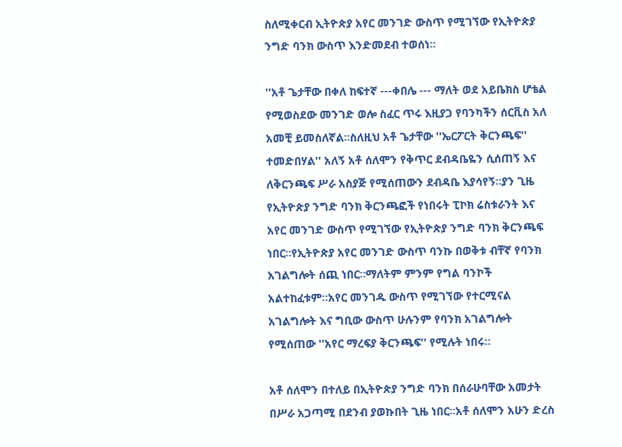ስለሚቀርብ ኢትዮጵያ አየር መንገድ ውስጥ የሚገኘው የኢትዮጵያ ንግድ ባንክ ውስጥ እንድመደብ ተወሰነ።

''አቶ ጌታቸው በቀለ ከፍተኛ ---ቀበሌ --- ማለት ወደ አይቤክስ ሆቴል የሚወስደው መንገድ ወሎ ስፈር ጥሩ እዚያጋ የባንካችን ሰርቪስ አለ አመቺ ይመስለኛል።ስለዚህ አቶ ጌታቸው ''ኤርፖርት ቅርንጫፍ'' ተመድበሃል'' አለኝ አቶ ሰለሞን የቅጥር ደብዳቤዬን ሲሰጠኝ እና ለቅርንጫፍ ሥራ አስያጅ የሚሰጠውን ደብዳቤ እያሳየኝ።ያን ጊዜ የኢትዮጵያ ንግድ ባንክ ቅርንጫፎች የነበሩት ፒኮክ ሬስቱራንት እና አየር መንገድ ውስጥ የሚገኘው የኢትዮጵያ ንግድ ባንክ ቅርንጫፍ ነበር።የኢትዮጵያ አየር መንገድ ውስጥ ባንኩ በወቅቱ ብቸኛ የባንክ አገልግሎት ሰጪ ነበር።ማለትም ምንም የግል ባንኮች አልተከፈቱም።አየር መንገዱ ውስጥ የሚገኘው የተርሚናል አገልግሎት እና ግቢው ውስጥ ሁሉንም የባንክ አገልግሎት የሚሰጠው ''አየር ማረፍያ ቅርንጫፍ'' የሚሉት ነበሩ።

አቶ ሰለሞን በተለይ በኢትዮጵያ ንግድ ባንክ በሰራሁባቸው አመታት በሥራ አጋጣሚ በደንብ ያወኩበት ጊዜ ነበር።አቶ ሰለሞን አሁን ድረስ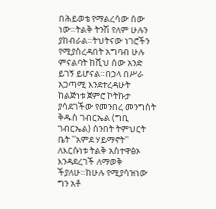በሕይወቴ የማልረሳው ሰው ነው።ትልቅ ትንሽ የለም ሁሉን ያከብራል።ትህትናው ነገሮችን የሚያስረዳበት አግባብ ሁሉ ምናልባት ከሺህ ሰው አንድ ይገኝ ይሆናል።በኃላ በሥራ አጋጣሚ እንደተረዳሁት ከልጅነቱ ጀምሮ ኮትኩታ ያሳደገችው የመንበረ መንግስት ቅዱስ ገብርኤል (ግቢ ገብርኤል) ሰንበት ትምህርት ቤት ''አምደ ሃይማኖት'' ለእርሱነቱ ትልቅ አስተዋፅኦ እንዳደረገች ለማወቅ ችያለሁ።ከሁሉ የሚያሳዝነው ግን አቶ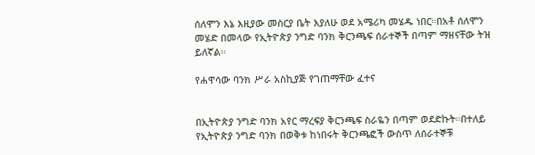ሰለሞን እኔ እዚያው መስርያ ቤት እያለሁ ወደ አሜሪካ መሄዱ ነበር።በአቶ ሰለሞን መሄድ በመላው የኢትዮጵያ ንግድ ባንክ ቅርንጫፍ ሰራተኞች በጣም ማዘናቸው ትዝ ይለኛል።

የሐዋሳው ባንክ ሥራ አስኪያጅ የገጠማቸው ፈተና


በኢትዮጵያ ንግድ ባንክ አየር ማረፍያ ቅርንጫፍ ስራዬን በጣም ወደድኩት።በተለይ የኢትዮጵያ ንግድ ባንክ በወቅቱ ከነበሩት ቅርንጫፎች ውስጥ ለሰራተኞቹ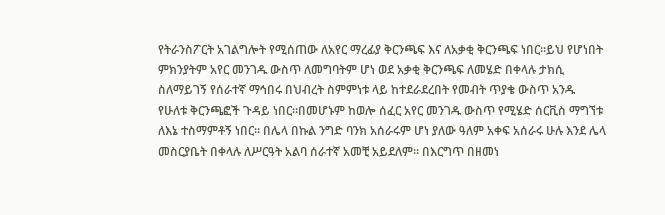የትራንስፖርት አገልግሎት የሚሰጠው ለአየር ማረፊያ ቅርንጫፍ እና ለአቃቂ ቅርንጫፍ ነበር።ይህ የሆነበት ምክንያትም አየር መንገዱ ውስጥ ለመግባትም ሆነ ወደ አቃቂ ቅርንጫፍ ለመሄድ በቀላሉ ታክሲ ስለማይገኝ የሰራተኛ ማኅበሩ በህብረት ስምምነቱ ላይ ከተደራደረበት የመብት ጥያቄ ውስጥ አንዱ የሁለቱ ቅርንጫፎች ጉዳይ ነበር።በመሆኑም ከወሎ ሰፈር አየር መንገዱ ውስጥ የሚሄድ ሰርቪስ ማግኘቱ ለእኔ ተስማምቶኝ ነበር። በሌላ በኩል ንግድ ባንክ አሰራሩም ሆነ ያለው ዓለም አቀፍ አሰራሩ ሁሉ እንደ ሌላ መስርያቤት በቀላሉ ለሥርዓት አልባ ሰራተኛ አመቺ አይደለም። በእርግጥ በዘመነ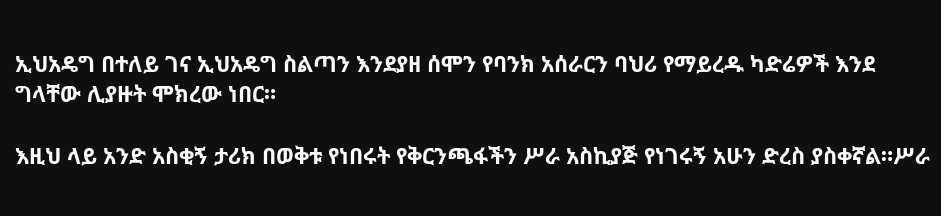ኢህአዴግ በተለይ ገና ኢህአዴግ ስልጣን እንደያዘ ሰሞን የባንክ አሰራርን ባህሪ የማይረዱ ካድሬዎች እንደ ግላቸው ሊያዙት ሞክረው ነበር።

እዚህ ላይ አንድ አስቂኝ ታሪክ በወቅቱ የነበሩት የቅርንጫፋችን ሥራ አስኪያጅ የነገሩኝ አሁን ድረስ ያስቀኛል።ሥራ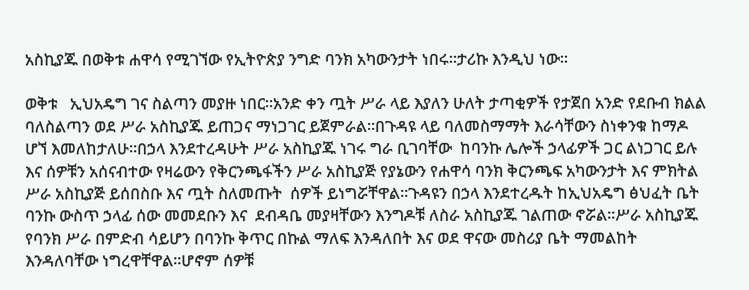አስኪያጁ በወቅቱ ሐዋሳ የሚገኘው የኢትዮጵያ ንግድ ባንክ አካውንታት ነበሩ።ታሪኩ እንዲህ ነው።

ወቅቱ   ኢህአዴግ ገና ስልጣን መያዙ ነበር።አንድ ቀን ጧት ሥራ ላይ እያለን ሁለት ታጣቂዎች የታጀበ አንድ የደቡብ ክልል ባለስልጣን ወደ ሥራ አስኪያጁ ይጠጋና ማነጋገር ይጀምራል።በጉዳዩ ላይ ባለመስማማት እራሳቸውን ስነቀንቁ ከማዶ ሆኘ እመለከታለሁ።በኃላ እንደተረዳሁት ሥራ አስኪያጁ ነገሩ ግራ ቢገባቸው  ከባንኩ ሌሎች ኃላፊዎች ጋር ልነጋገር ይሉ እና ሰዎቹን አሰናብተው የዛሬውን የቅርንጫፋችን ሥራ አስኪያጅ የያኔውን የሐዋሳ ባንክ ቅርንጫፍ አካውንታት እና ምክትል ሥራ አስኪያጅ ይሰበስቡ እና ጧት ስለመጡት  ሰዎች ይነግሯቸዋል።ጉዳዩን በኃላ እንደተረዱት ከኢህአዴግ ፅህፈት ቤት ባንኩ ውስጥ ኃላፊ ሰው መመደቡን እና  ደብዳቤ መያዛቸውን እንግዶቹ ለስራ አስኪያጁ ገልጠው ኖሯል።ሥራ አስኪያጁ የባንክ ሥራ በምድብ ሳይሆን በባንኩ ቅጥር በኩል ማለፍ እንዳለበት እና ወደ ዋናው መስሪያ ቤት ማመልከት እንዳለባቸው ነግረዋቸዋል።ሆኖም ሰዎቹ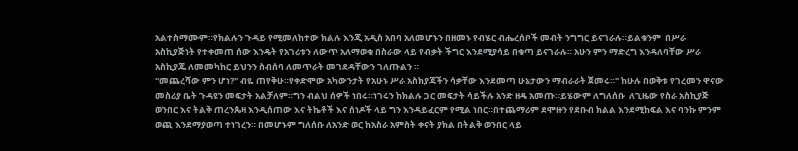አልተስማሙም።የክልሉን ጉዳይ የሚመለከተው ክልሉ እንጂ አዲስ አበባ አለመሆኑን በዘመኑ የብሄር ብሔረሰቦች መብት ንግግር ይናገራሉ።ይልቁንም  በሥራ አስኪያጅነት የተቀመጠ ሰው እንዴት የአገሪቱን ለውጥ አለማወቁ በስራው ላይ የብቃት ችግር እንደሚያሳይ በቁጣ ይናገራሉ። አሁን ምን ማድረግ እንዳለባቸው ሥራ አስኪያጁ ለመመካከር ይህንን ስብሰባ ለመጥራት መገደዳቸውን ገለጡልን ።
''መጨረሻው ምን ሆነ?'' ብዬ ጠየቅሁ።የቀድሞው አካውንታት የአሁኑ ሥራ አስክያጃችን ሳቃቸው እንደመጣ ሁኔታውን ማብራራት ጀመሩ።'' ከሁሉ በወቅቱ የገረመን ዋናው መስሪያ ቤት ጉዳዩን መፍታት አልቻለም።ግን ብልህ ሰዎች ነበሩ።ነገሩን ከክልሉ ጋር መፍታት ሳይችሉ አንድ ዘዴ አመጡ።ይሄውም ለግለሰቡ  ለጊዜው የስራ አስኪያጅ ወንበር እና ትልቅ ጠረንጴዛ እንዲሰጠው እና ትኬቶች እና ሰነዶች ላይ ግን እንዳይፈርም የሚል ነበር።በተጨማሪም ደሞዙን የደቡብ ክልል እንደሚከፍል እና ባንኩ ምንም ወጪ እንደማያወጣ ተነገረን። በመሆኑም ግለሰቡ ለአንድ ወር ከአስራ አምስት ቀናት ያክል በትልቅ ወንበር ላይ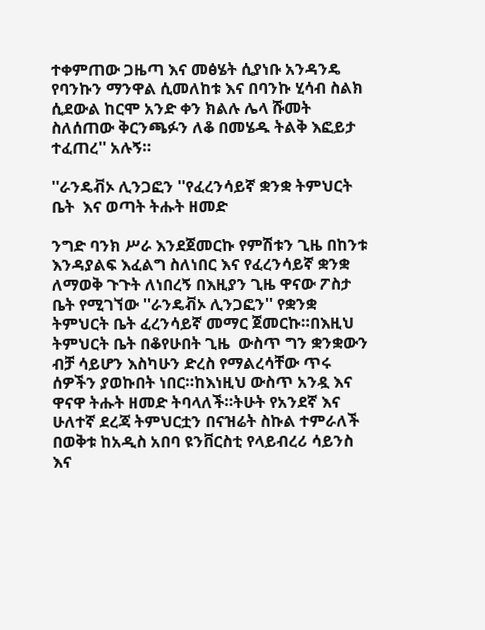ተቀምጠው ጋዜጣ እና መፅሄት ሲያነቡ አንዳንዴ የባንኩን ማንዋል ሲመለከቱ እና በባንኩ ሂሳብ ስልክ ሲደውል ከርሞ አንድ ቀን ክልሉ ሌላ ሹመት ስለሰጠው ቅርንጫፉን ለቆ በመሄዱ ትልቅ እፎይታ ተፈጠረ'' አሉኝ።

''ራንዴቭኦ ሊንጋፎን ''የፈረንሳይኛ ቋንቋ ትምህርት ቤት  እና ወጣት ትሑት ዘመድ

ንግድ ባንክ ሥራ እንደጀመርኩ የምሽቱን ጊዜ በከንቱ እንዳያልፍ እፈልግ ስለነበር እና የፈረንሳይኛ ቋንቋ ለማወቅ ጉጉት ለነበረኝ በእዚያን ጊዜ ዋናው ፖስታ ቤት የሚገኘው ''ራንዴቭኦ ሊንጋፎን'' የቋንቋ ትምህርት ቤት ፈረንሳይኛ መማር ጀመርኩ።በእዚህ ትምህርት ቤት በቆየሁበት ጊዜ  ውስጥ ግን ቋንቋውን ብቻ ሳይሆን እስካሁን ድረስ የማልረሳቸው ጥሩ ሰዎችን ያወኩበት ነበር።ከእነዚህ ውስጥ አንዷ እና ዋናዋ ትሑት ዘመድ ትባላለች።ትሁት የአንደኛ እና ሁለተኛ ደረጃ ትምህርቷን በናዝሬት ስኩል ተምራለች በወቅቱ ከአዲስ አበባ ዩንቨርስቲ የላይብረሪ ሳይንስ እና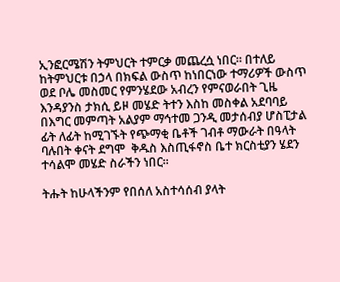ኢንፎርሜሽን ትምህርት ተምርቃ መጨረሷ ነበር። በተለይ ከትምህርቱ በኃላ በክፍል ውስጥ ከነበርነው ተማሪዎች ውስጥ ወደ ቦሌ መስመር የምንሄደው አብረን የምናወራበት ጊዜ እንዳያንስ ታክሲ ይዞ መሄድ ትተን እስከ መስቀል አደባባይ በእግር መምጣት አልያም ማኅተመ ጋንዲ መታሰብያ ሆስፒታል ፊት ለፊት ከሚገኙት የጭማቂ ቤቶች ገብቶ ማውራት በዓላት ባሉበት ቀናት ደግሞ  ቅዱስ እስጢፋኖስ ቤተ ክርስቲያን ሄደን ተሳልሞ መሄድ ስራችን ነበር።

ትሑት ከሁላችንም የበሰለ አስተሳሰብ ያላት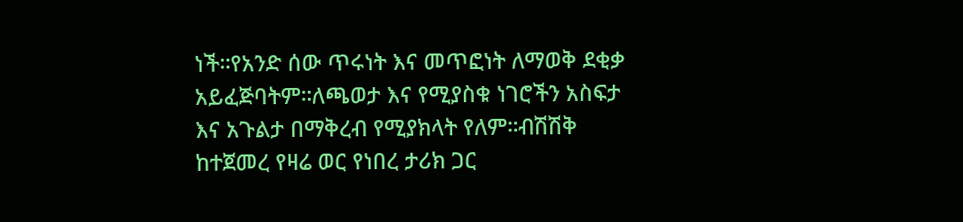ነች።የአንድ ሰው ጥሩነት እና መጥፎነት ለማወቅ ደቂቃ አይፈጅባትም።ለጫወታ እና የሚያስቁ ነገሮችን አስፍታ እና አጉልታ በማቅረብ የሚያክላት የለም።ብሽሽቅ ከተጀመረ የዛሬ ወር የነበረ ታሪክ ጋር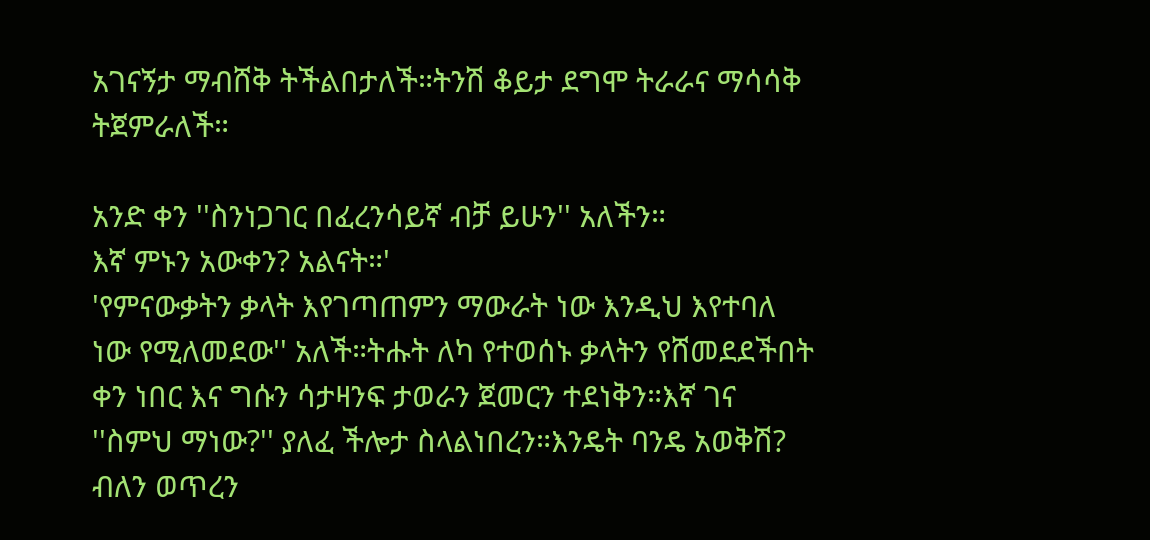አገናኝታ ማብሸቅ ትችልበታለች።ትንሽ ቆይታ ደግሞ ትራራና ማሳሳቅ ትጀምራለች።

አንድ ቀን ''ስንነጋገር በፈረንሳይኛ ብቻ ይሁን'' አለችን።
እኛ ምኑን አውቀን? አልናት።'
'የምናውቃትን ቃላት እየገጣጠምን ማውራት ነው እንዲህ እየተባለ ነው የሚለመደው'' አለች።ትሑት ለካ የተወሰኑ ቃላትን የሸመደደችበት ቀን ነበር እና ግሱን ሳታዛንፍ ታወራን ጀመርን ተደነቅን።እኛ ገና ''ስምህ ማነው?'' ያለፈ ችሎታ ስላልነበረን።እንዴት ባንዴ አወቅሽ? ብለን ወጥረን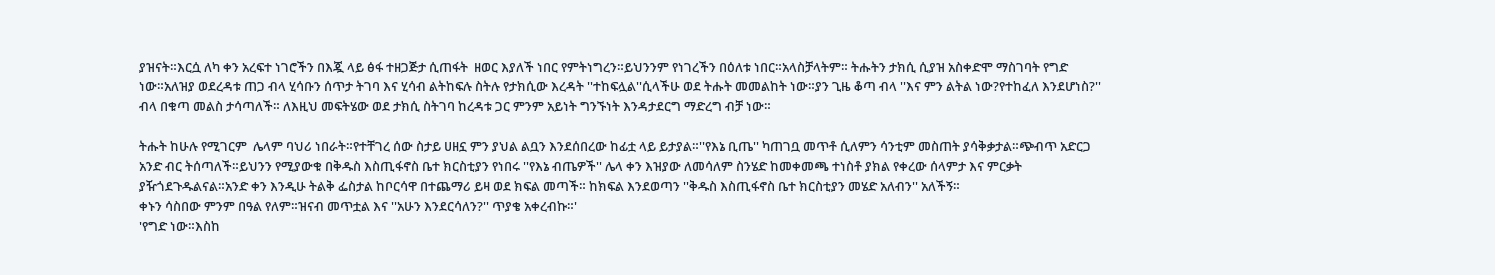ያዝናት።እርሷ ለካ ቀን አረፍተ ነገሮችን በእጇ ላይ ፅፋ ተዘጋጅታ ሲጠፋት  ዘወር እያለች ነበር የምትነግረን።ይህንንም የነገረችን በዕለቱ ነበር።አላስቻላትም። ትሑትን ታክሲ ሲያዝ አስቀድሞ ማስገባት የግድ ነው።አለዝያ ወደረዳቱ ጠጋ ብላ ሂሳቡን ሰጥታ ትገባ እና ሂሳብ ልትከፍሉ ስትሉ የታክሲው እረዳት ''ተከፍሏል''ሲላችሁ ወደ ትሑት መመልከት ነው።ያን ጊዜ ቆጣ ብላ ''እና ምን ልትል ነው?የተከፈለ እንደሆነስ?'' ብላ በቁጣ መልስ ታሳጣለች። ለእዚህ መፍትሄው ወደ ታክሲ ስትገባ ከረዳቱ ጋር ምንም አይነት ግንኙነት እንዳታደርግ ማድረግ ብቻ ነው።

ትሑት ከሁሉ የሚገርም  ሌላም ባህሪ ነበራት።የተቸገረ ሰው ስታይ ሀዘኗ ምን ያህል ልቧን እንደሰበረው ከፊቷ ላይ ይታያል።''የእኔ ቢጤ'' ካጠገቧ መጥቶ ሲለምን ሳንቲም መስጠት ያሳቅቃታል።ጭብጥ አድርጋ አንድ ብር ትሰጣለች።ይህንን የሚያውቁ በቅዱስ እስጢፋኖስ ቤተ ክርስቲያን የነበሩ ''የእኔ ብጤዎች'' ሌላ ቀን እዝያው ለመሳለም ስንሄድ ከመቀመጫ ተነስቶ ያክል የቀረው ሰላምታ እና ምርቃት ያዥጎደጉዱልናል።አንድ ቀን እንዲሁ ትልቅ ፌስታል ከቦርሳዋ በተጨማሪ ይዛ ወደ ክፍል መጣች። ከክፍል እንደወጣን ''ቅዱስ እስጢፋኖስ ቤተ ክርስቲያን መሄድ አለብን'' አለችኝ።
ቀኑን ሳስበው ምንም በዓል የለም።ዝናብ መጥቷል እና ''አሁን እንደርሳለን?'' ጥያቄ አቀረብኩ።'
'የግድ ነው።እስከ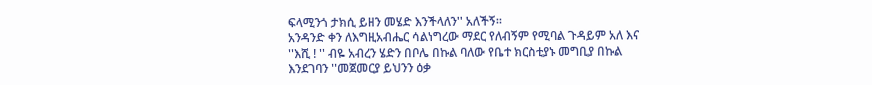ፍላሚንጎ ታክሲ ይዘን መሄድ እንችላለን'' አለችኝ።
አንዳንድ ቀን ለእግዚአብሔር ሳልነግረው ማደር የለብኝም የሚባል ጉዳይም አለ እና ''እሺ ! '' ብዬ አብረን ሄድን በቦሌ በኩል ባለው የቤተ ክርስቲያኑ መግቢያ በኩል እንደገባን ''መጀመርያ ይህንን ዕቃ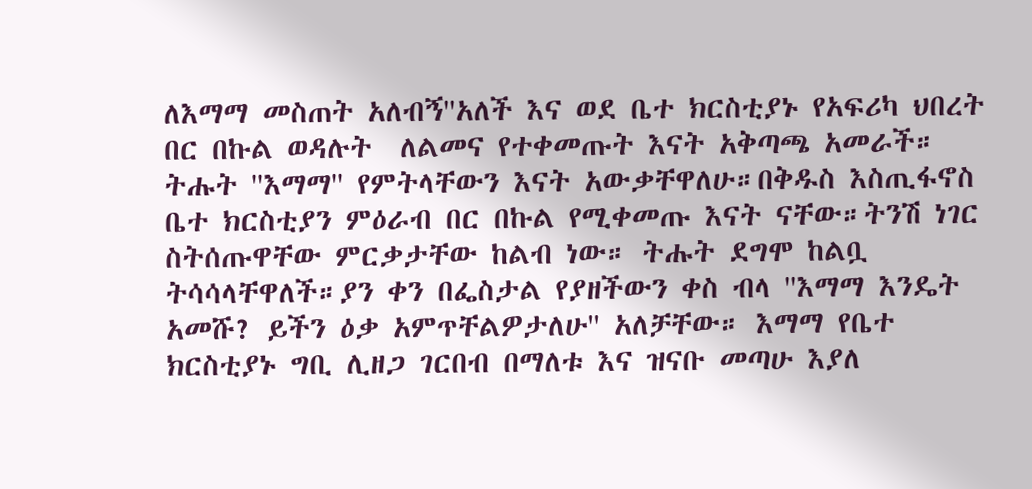ለእማማ መስጠት አለብኝ''አለች እና ወደ ቤተ ክርስቲያኑ የአፍሪካ ህበረት በር በኩል ወዳሉት  ለልመና የተቀመጡት እናት አቅጣጫ አመራች። ትሑት ''እማማ'' የምትላቸውን እናት አውቃቸዋለሁ።በቅዱስ እስጢፋኖስ ቤተ ክርስቲያን ምዕራብ በር በኩል የሚቀመጡ እናት ናቸው።ትንሽ ነገር ስትሰጡዋቸው ምርቃታቸው ከልብ ነው። ትሑት ደግሞ ከልቧ ትሳሳላቸዋለች።ያን ቀን በፌስታል የያዘችውን ቀስ ብላ ''እማማ እንዴት አመሹ? ይችን ዕቃ አምጥቸልዎታለሁ'' አለቻቸው። እማማ የቤተ ክርስቲያኑ ግቢ ሊዘጋ ገርበብ በማለቱ እና ዝናቡ መጣሁ እያለ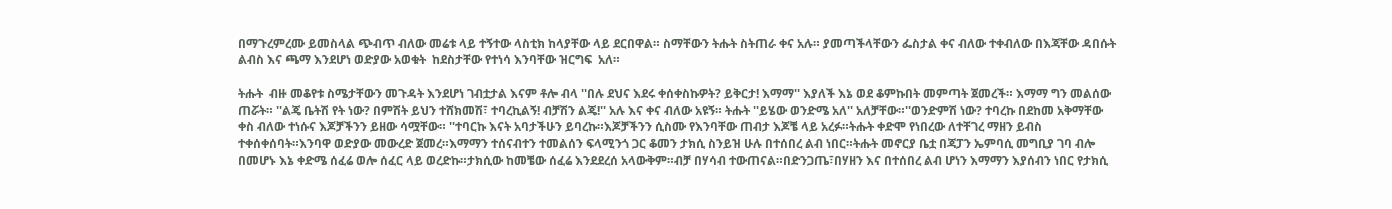በማጉረምረሙ ይመስላል ጭብጥ ብለው መሬቱ ላይ ተኝተው ላስቲክ ከላያቸው ላይ ደርበዋል። ስማቸውን ትሑት ስትጠራ ቀና አሉ። ያመጣችላቸውን ፌስታል ቀና ብለው ተቀብለው በእጃቸው ዳበሱት ልብስ እና ጫማ እንደሆነ ወድያው አወቁት  ከደስታቸው የተነሳ እንባቸው ዝርግፍ  አለ።

ትሑት  ብዙ መቆየቱ ስሜታቸውን መጉዳት እንደሆነ ገብቷታል እናም ቶሎ ብላ ''በሉ ደህና እደሩ ቀሰቀስኩዎት? ይቅርታ! እማማ'' እያለች እኔ ወደ ቆምኩበት መምጣት ጀመረች። እማማ ግን መልሰው ጠሯት። ''ልጄ ቤትሽ የት ነው? በምሽት ይህን ተሸክመሽ፣ ተባረኪልኝ! ብቻሽን ልጄ!'' አሉ እና ቀና ብለው አዩኝ። ትሑት ''ይሄው ወንድሜ አለ'' አለቻቸው።''ወንድምሽ ነው? ተባረኩ በደከመ አቅማቸው ቀስ ብለው ተነሱና እጆቻችንን ይዘው ሳሟቸው። ''ተባርኩ እናት አባታችሁን ይባረኩ።እጆቻችንን ሲስሙ የእንባቸው ጠብታ እጆቼ ላይ አረፉ።ትሑት ቀድሞ የነበረው ለተቸገረ ማዘን ይብስ ተቀሰቀሰባት።እንባዋ ወድያው መውረድ ጀመረ።እማማን ተሰናብተን ተመልሰን ፍላሚንጎ ጋር ቆመን ታክሲ ስንይዝ ሁሉ በተሰበረ ልብ ነበር።ትሑት መኖርያ ቤቷ በጃፓን ኤምባሲ መግቢያ ገባ ብሎ በመሆኑ እኔ ቀድሜ ሰፈሬ ወሎ ሰፈር ላይ ወረድኩ።ታክሲው ከመቼው ሰፈሬ እንደደረሰ አላውቅም።ብቻ በሃሳብ ተውጠናል።በድንጋጤ፣በሃዘን እና በተሰበረ ልብ ሆነን እማማን እያሰብን ነበር የታክሲ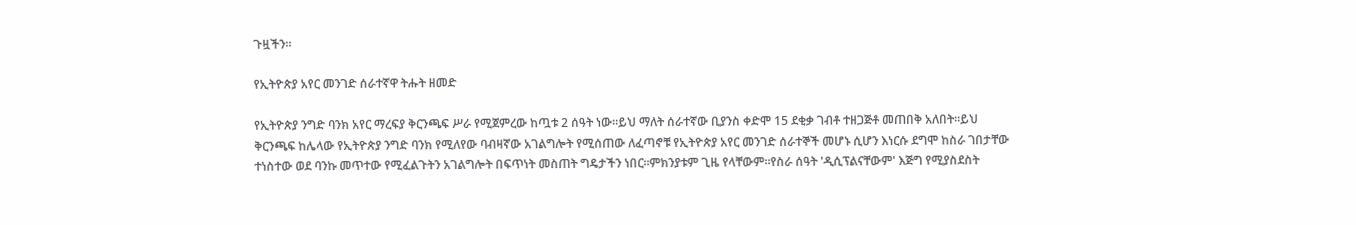ጉዟችን።

የኢትዮጵያ አየር መንገድ ሰራተኛዋ ትሑት ዘመድ

የኢትዮጵያ ንግድ ባንክ አየር ማረፍያ ቅርንጫፍ ሥራ የሚጀምረው ከጧቱ 2 ሰዓት ነው።ይህ ማለት ሰራተኛው ቢያንስ ቀድሞ 15 ደቂቃ ገብቶ ተዘጋጅቶ መጠበቅ አለበት።ይህ ቅርንጫፍ ከሌላው የኢትዮጵያ ንግድ ባንክ የሚለየው ባብዛኛው አገልግሎት የሚሰጠው ለፈጣኖቹ የኢትዮጵያ አየር መንገድ ሰራተኞች መሆኑ ሲሆን እነርሱ ደግሞ ከስራ ገበታቸው ተነስተው ወደ ባንኩ መጥተው የሚፈልጉትን አገልግሎት በፍጥነት መስጠት ግዴታችን ነበር።ምክንያቱም ጊዜ የላቸውም።የስራ ሰዓት 'ዲሲፕልናቸውም' እጅግ የሚያስደስት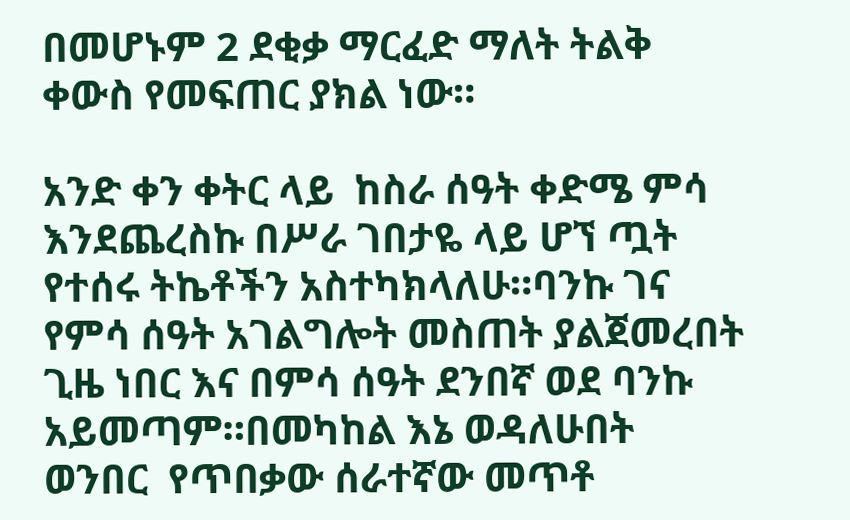በመሆኑም 2 ደቂቃ ማርፈድ ማለት ትልቅ ቀውስ የመፍጠር ያክል ነው።

አንድ ቀን ቀትር ላይ  ከስራ ሰዓት ቀድሜ ምሳ እንደጨረስኩ በሥራ ገበታዬ ላይ ሆኘ ጧት የተሰሩ ትኬቶችን አስተካክላለሁ።ባንኩ ገና የምሳ ሰዓት አገልግሎት መስጠት ያልጀመረበት ጊዜ ነበር እና በምሳ ሰዓት ደንበኛ ወደ ባንኩ አይመጣም።በመካከል እኔ ወዳለሁበት ወንበር  የጥበቃው ሰራተኛው መጥቶ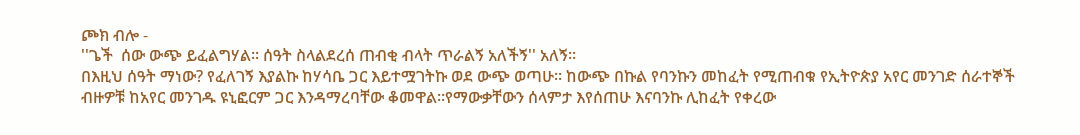ጮክ ብሎ -
''ጌች  ሰው ውጭ ይፈልግሃል። ሰዓት ስላልደረሰ ጠብቂ ብላት ጥራልኝ አለችኝ'' አለኝ።
በእዚህ ሰዓት ማነው? የፈለገኝ እያልኩ ከሃሳቤ ጋር እይተሟገትኩ ወደ ውጭ ወጣሁ። ከውጭ በኩል የባንኩን መከፈት የሚጠብቁ የኢትዮጵያ አየር መንገድ ሰራተኞች ብዙዎቹ ከአየር መንገዱ ዩኒፎርም ጋር እንዳማረባቸው ቆመዋል።የማውቃቸውን ሰላምታ እየሰጠሁ እናባንኩ ሊከፈት የቀረው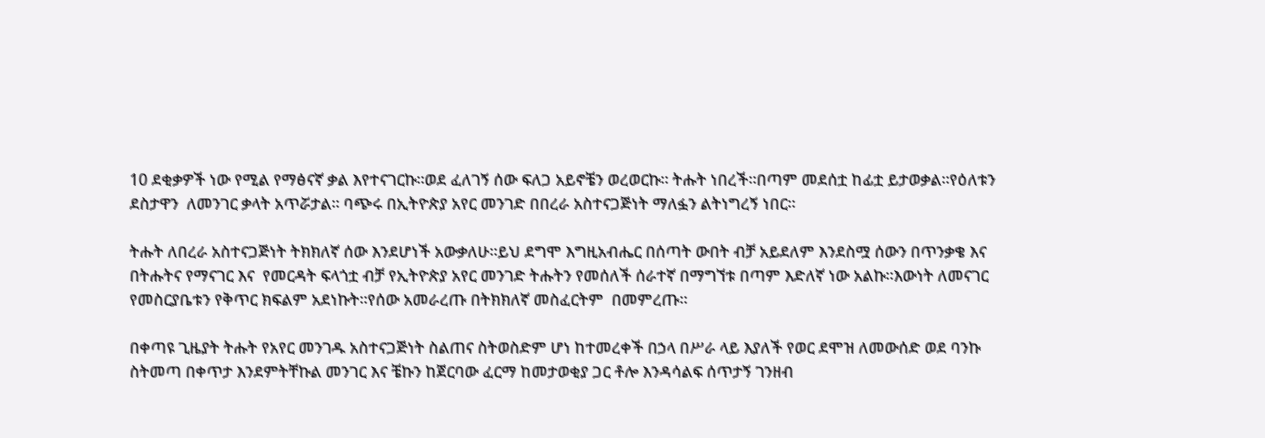10 ደቂቃዎች ነው የሚል የማፅናኛ ቃል እየተናገርኩ።ወደ ፈለገኝ ሰው ፍለጋ አይኖቼን ወረወርኩ። ትሑት ነበረች።በጣም መደሰቷ ከፊቷ ይታወቃል።የዕለቱን ደስታዋን  ለመንገር ቃላት አጥሯታል። ባጭሩ በኢትዮጵያ አየር መንገድ በበረራ አስተናጋጅነት ማለፏን ልትነግረኝ ነበር።

ትሑት ለበረራ አስተናጋጅነት ትክክለኛ ሰው እንደሆነች አውቃለሁ።ይህ ደግሞ እግዚአብሔር በሰጣት ውበት ብቻ አይደለም እንደስሟ ሰውን በጥንቃቄ እና በትሑትና የማናገር እና  የመርዳት ፍላጎቷ ብቻ የኢትዮጵያ አየር መንገድ ትሑትን የመሰለች ሰራተኛ በማግኘቱ በጣም እድለኛ ነው አልኩ።እውነት ለመናገር የመስርያቤቱን የቅጥር ክፍልም አደነኩት።የሰው አመራረጡ በትክክለኛ መስፈርትም  በመምረጡ።

በቀጣዩ ጊዜያት ትሑት የአየር መንገዱ አስተናጋጅነት ስልጠና ስትወስድም ሆነ ከተመረቀች በኃላ በሥራ ላይ እያለች የወር ደሞዝ ለመውሰድ ወደ ባንኩ ስትመጣ በቀጥታ እንደምትቸኩል መንገር እና ቼኩን ከጀርባው ፈርማ ከመታወቂያ ጋር ቶሎ እንዳሳልፍ ሰጥታኝ ገንዘብ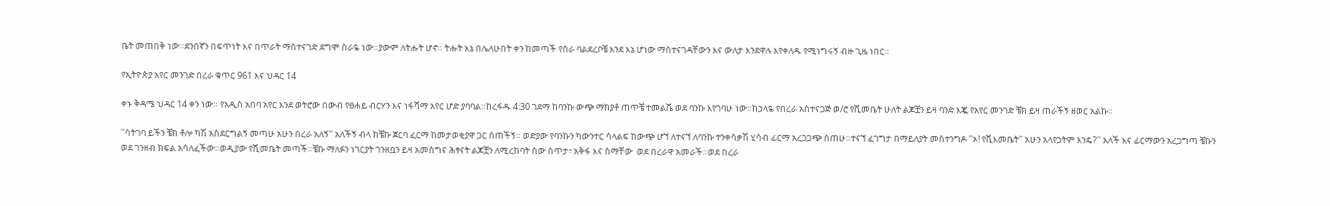ቤት መጠበቅ ነው።ደንበኛን በፍጥነት እና በጥራት ማስተናገድ ደግሞ ስራዬ ነው።ያውም ለትሑት ሆኖ። ትሑት እኔ በሌለሁበት ቀን ከመጣች የስራ ባልደረቦቼ እንደ እኔ ሆነው ማስተናገዳቸውን እና ውለታ እንደዋሉ እየቀለዱ የሚነግሩኝ ብዙ ጊዜ ነበር።

የኢትዮጵያ አየር መንገድ በረራ ቁጥር 961 እና ህዳር 14

ቀኑ ቅዳሜ ህዳር 14 ቀን ነው። የአዲስ አበባ አየር እንደ ወትሮው በውብ የፀሐይ ብርሃን እና ነፋሻማ አየር ሆድ ያባባል።ከረፋዱ 4:30 ገደማ ከባንኩ ውጭ ማክያቶ ጠጥቼ ተመልሼ ወደ ባንኩ እየገባሁ ነው።ከኃላዬ የበረራ አስተናጋጅ ወ/ሮ የሺመቤት ሁለት ልጆቿን ይዛ ባንድ እጇ የአየር መንገድ ቼክ ይዛ ጠራችኝ ዘወር አልኩ።

''ሳትገባ ይችን ቼክ ቶሎ ካሽ አስደርግልኝ መጣሁ አሁን በረራ አለኝ'' አለችኝ ብላ ከቼኩ ጀርባ ፈርማ ከመታወቂያዋ ጋር ሰጠችኝ። ወድያው የባንኩን ካውንተር ሳላልፍ ከውጭ ሆኘ ለተናኘ ለባንኩ ተንቀሳቃሽ ሂሳብ ፊርማ አረጋጋጭ ሰጠሁ።ተናኘ ፈገግታ በማይለያት መስተንግዶ ''ኦ! የሺእመቤት'' አሁን አላየኃትም እንዴ?'' አለች እና ፊርማውን አረጋግጣ ቼኩን ወደ ገንዘብ ክፍል አሳለፈችው።ወዲያው የሺመቤት መጣች።ቼኩ ማለፉን ነገርያት ገንዘቧን ይዛ አመስግና ሕፃናት ልጆቿን ለሚረከባት ሰው ሰጥታ፣ አቅፋ እና ስማቸው  ወደ በረራዋ አመራች።ወደ በረራ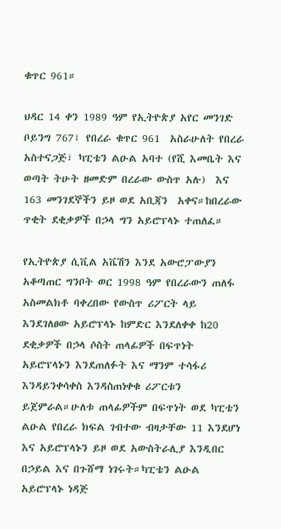ቁጥር 961።

ህዳር 14 ቀን 1989 ዓም የኢትዮጵያ አየር መንገድ ቦይንግ 767፣ የበረራ ቁጥር 961  አስራሁለት የበረራ አስተናጋጅ፣ ካፒቴን ልዑል አባተ (የሺ እመቤት እና ወጣት ትሁት ዘመድም በረራው ውስጥ አሉ)  እና 163 መንገደኞችን ይዞ ወደ አቢጃን  አቀና።ከበረራው ጥቂት ደቂቃዎች በኃላ ግን አይሮፕላኑ ተጠለፈ።

የኢትዮጵያ ሲቪል አቬሽን እንደ አውሮፓውያን አቆጣጠር ግንቦት ወር 1998 ዓም የበረራውን ጠለፋ አስመልክቶ ባቀረበው የውስጥ ሪፖርት ላይ እንደገለፀው አይሮፕላኑ ከምድር እንደለቀቀ ከ20 ደቂቃዎች በኃላ ሶስት ጠላፊዎች በፍጥነት አይሮፕላኑን እንደጠለፉት እና ማንም ተሳፋሪ እንዳይንቀሳቀስ እንዳስጠነቀቁ ሪፖርቱን ይጀምራል።ሁለቱ ጠላፊዎችም በፍጥነት ወደ ካፒቴን ልዑል የበረራ ክፍል ገብተው ብዛታቸው 11 እንደሆነ እና አይሮፕላኑን ይዞ ወደ አውስትራሊያ እንዲበር በኃይል እና በጉሸማ ነገሩት።ካፒቴን ልዑል አይሮፕላኑ ነዳጅ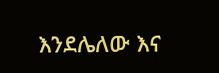እንደሌለው እና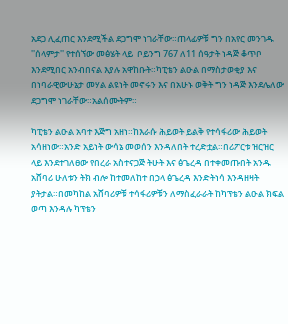አደጋ ሊፈጠር እንደሚችል ደጋግሞ ነገራቸው።ጠላፊዎቹ ግን በአየር መንገዱ ''ሰላምታ'' የተሰኘው መፅሄት ላይ  ቦይንግ 767 ለ11 ሰዓታት ነዳጅ ቆጥቦ እንደሚበር አንብበናል እያሉ አዋከቡት።ካፒቴን ልዑል በማስታወቂያ እና በነባራዊውሁኔታ መሃል ልዩነት መኖሩን እና በአሁኑ ወቅት ግን ነዳጅ እንደሌለው ደጋግሞ ነገራቸው።አልሰሙትም።

ካፒቴን ልዑል አባተ እጅግ አዘነ።ከእራሱ ሕይወት ይልቅ የተሳፋሪው ሕይወት አሳዘነው።አንድ አይነት ውሳኔ መወሰን እንዳለበት ተረድቷል።በሪፖርቱ ዝርዝር ላይ እንደተገለፀው የበረራ አስተናጋጅ ትሁት እና ፅጌረዳ በተቀመጡበት አንዱ አሸባሪ ሁለቱን ትክ ብሎ ከተመለከተ በኃላ ፅጌረዳ እንድትነሳ እንዳዘዛት ያትታል።በመካከል አሸባሪዎቹ ተሳፋሪዎቹን ለማስፈራራት ከካፕቴን ልዑል ክፍል ወጣ እንዳሉ ካፕቴን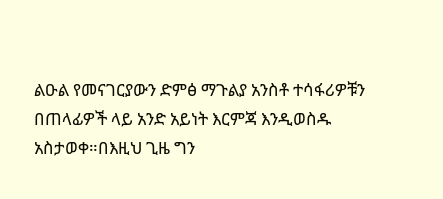ልዑል የመናገርያውን ድምፅ ማጉልያ አንስቶ ተሳፋሪዎቹን በጠላፊዎች ላይ አንድ አይነት እርምጃ እንዲወስዱ አስታወቀ።በእዚህ ጊዜ ግን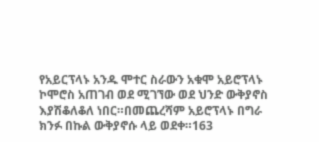የአይርፕላኑ አንዱ ሞተር ስራውን አቁሞ አይሮፕላኑ ኮሞሮስ አጠገብ ወደ ሚገኘው ወደ ህንድ ውቅያኖስ እያሽቆለቆለ ነበር።በመጨረሻም አይሮፕላኑ በግራ ክንፉ በኩል ውቅያኖሱ ላይ ወደቀ።163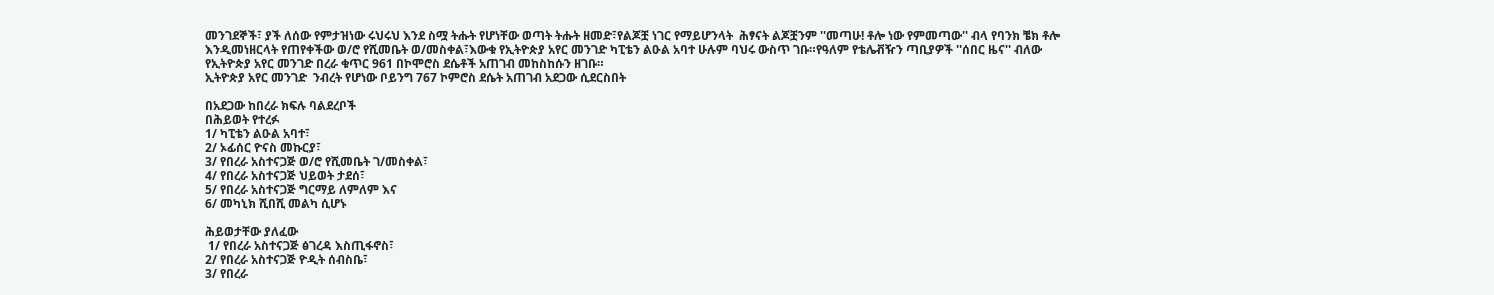መንገደኞች፣ ያች ለሰው የምታዝነው ሩህሩህ እንደ ስሟ ትሑት የሆነቸው ወጣት ትሑት ዘመድ፣የልጆቿ ነገር የማይሆንላት  ሕፃናት ልጆቿንም ''መጣሁ! ቶሎ ነው የምመጣው'' ብላ የባንክ ቼክ ቶሎ እንዲመነዘርላት የጠየቀችው ወ/ሮ የሺመቤት ወ/መስቀል፣እውቁ የኢትዮጵያ አየር መንገድ ካፒቴን ልዑል አባተ ሁሉም ባህሩ ውስጥ ገቡ።የዓለም የቴሌቭዥን ጣቢያዎች ''ሰበር ዜና'' ብለው የኢትዮጵያ አየር መንገድ በረራ ቁጥር 961 በኮሞሮስ ደሴቶች አጠገብ መከስከሱን ዘገቡ።
ኢትዮጵያ አየር መንገድ  ንብረት የሆነው ቦይንግ 767 ኮምሮስ ደሴት አጠገብ አደጋው ሲደርስበት

በአደጋው ከበረራ ክፍሉ ባልደረቦች
በሕይወት የተረፉ
1/ ካፒቴን ልዑል አባተ፣
2/ ኦፊሰር ዮናስ መኩርያ፣
3/ የበረራ አስተናጋጅ ወ/ሮ የሺመቤት ገ/መስቀል፣
4/ የበረራ አስተናጋጅ ህይወት ታደሰ፣
5/ የበረራ አስተናጋጅ ግርማይ ለምለም እና
6/ መካኒክ ሺበሺ መልካ ሲሆኑ

ሕይወታቸው ያለፈው
 1/ የበረራ አስተናጋጅ ፅገረዳ እስጢፋኖስ፣
2/ የበረራ አስተናጋጅ ዮዲት ሰብስቤ፣
3/ የበረራ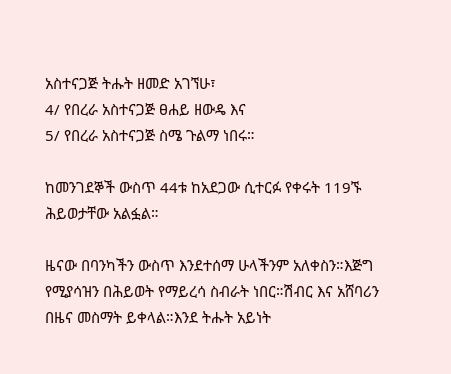አስተናጋጅ ትሑት ዘመድ አገኘሁ፣
4/ የበረራ አስተናጋጅ ፀሐይ ዘውዴ እና
5/ የበረራ አስተናጋጅ ስሜ ጉልማ ነበሩ።

ከመንገደኞች ውስጥ 44ቱ ከአደጋው ሲተርፉ የቀሩት 119ኙ ሕይወታቸው አልፏል።

ዜናው በባንካችን ውስጥ እንደተሰማ ሁላችንም አለቀስን።እጅግ የሚያሳዝን በሕይወት የማይረሳ ስብራት ነበር።ሽብር እና አሸባሪን በዜና መስማት ይቀላል።እንደ ትሑት አይነት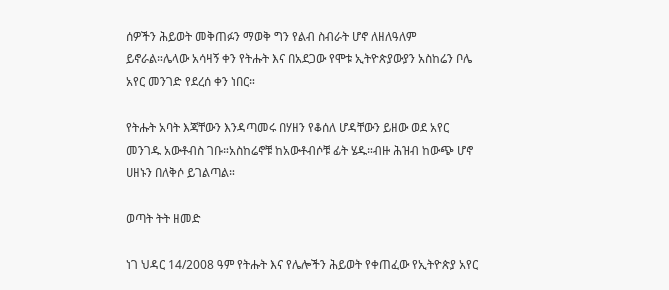ሰዎችን ሕይወት መቅጠፉን ማወቅ ግን የልብ ስብራት ሆኖ ለዘለዓለም ይኖራል።ሌላው አሳዛኝ ቀን የትሑት እና በአደጋው የሞቱ ኢትዮጵያውያን አስከሬን ቦሌ አየር መንገድ የደረሰ ቀን ነበር።

የትሑት አባት እጃቸውን እንዳጣመሩ በሃዘን የቆሰለ ሆዳቸውን ይዘው ወደ አየር መንገዱ አውቶብስ ገቡ።አስከሬኖቹ ከአውቶብሶቹ ፊት ሄዱ።ብዙ ሕዝብ ከውጭ ሆኖ ሀዘኑን በለቅሶ ይገልጣል።

ወጣት ትት ዘመድ

ነገ ህዳር 14/2008 ዓም የትሑት እና የሌሎችን ሕይወት የቀጠፈው የኢትዮጵያ አየር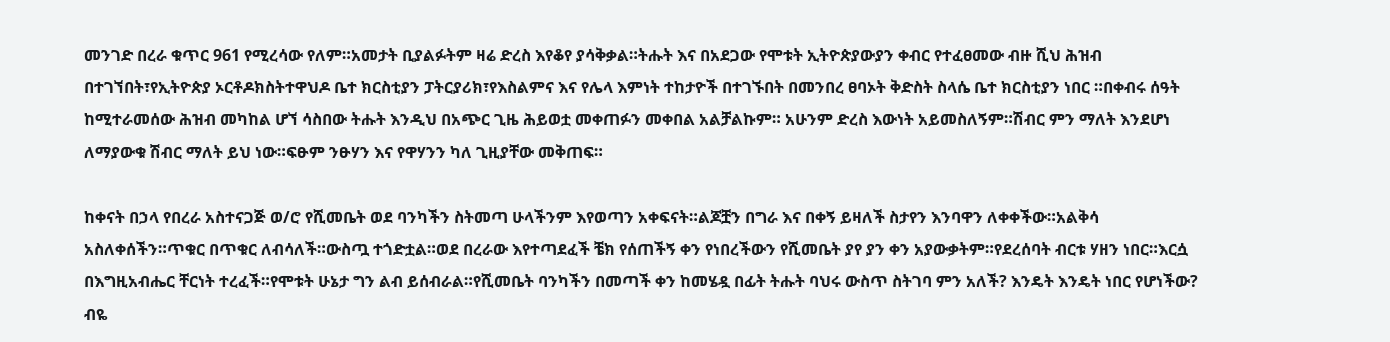መንገድ በረራ ቁጥር 961 የሚረሳው የለም።አመታት ቢያልፉትም ዛሬ ድረስ እየቆየ ያሳቅቃል።ትሑት እና በአደጋው የሞቱት ኢትዮጵያውያን ቀብር የተፈፀመው ብዙ ሺህ ሕዝብ በተገኘበት፣የኢትዮጵያ ኦርቶዶክስትተዋህዶ ቤተ ክርስቲያን ፓትርያሪክ፣የእስልምና እና የሌላ እምነት ተከታዮች በተገኙበት በመንበረ ፀባኦት ቅድስት ስላሴ ቤተ ክርስቲያን ነበር ።በቀብሩ ሰዓት ከሚተራመሰው ሕዝብ መካከል ሆኘ ሳስበው ትሑት እንዲህ በአጭር ጊዜ ሕይወቷ መቀጠፉን መቀበል አልቻልኩም። አሁንም ድረስ እውነት አይመስለኝም።ሽብር ምን ማለት እንደሆነ ለማያውቁ ሽብር ማለት ይህ ነው።ፍፁም ንፁሃን እና የዋሃንን ካለ ጊዚያቸው መቅጠፍ።

ከቀናት በኃላ የበረራ አስተናጋጅ ወ/ሮ የሺመቤት ወደ ባንካችን ስትመጣ ሁላችንም እየወጣን አቀፍናት።ልጆቿን በግራ እና በቀኝ ይዛለች ስታየን እንባዋን ለቀቀችው።አልቅሳ አስለቀሰችን።ጥቁር በጥቁር ለብሳለች።ውስጧ ተጎድቷል።ወደ በረራው እየተጣደፈች ቼክ የሰጠችኝ ቀን የነበረችውን የሺመቤት ያየ ያን ቀን አያውቃትም።የደረሰባት ብርቱ ሃዘን ነበር።እርሷ በእግዚአብሔር ቸርነት ተረፈች።የሞቱት ሁኔታ ግን ልብ ይሰብራል።የሺመቤት ባንካችን በመጣች ቀን ከመሄዷ በፊት ትሑት ባህሩ ውስጥ ስትገባ ምን አለች? እንዴት እንዴት ነበር የሆነችው? ብዬ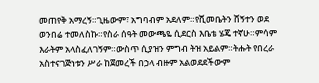መጠየቅ አማረኝ።ጊዜውም፣ አግባብም አደለም።የሺመቤትን ሸኝተን ወደ ወንበሬ ተመለስኩ።የስራ ሰዓት መውጫዬ ሲደርስ እቤቴ ሄጄ ተኛሁ።ምሳም እራትም አላስፈለገኝም።ውስጥ ሲያዝን ምግብ ትዝ አይልም።ትሑት የበረራ አስተናገጅነቱን ሥራ ከጀመረች በኃላ ብዙም አልወደደችውም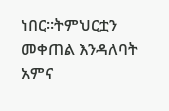ነበር።ትምህርቷን መቀጠል እንዳለባት አምና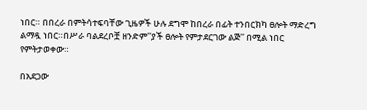ነበር። በበረራ በምትሳተፍባቸው ጊዜዎች ሁሉ ደግሞ ከበረራ በፊት ተንበርክካ ፀሎት ማድረግ ልማዷ ነበር።በሥራ ባልደረቦቿ ዘንድም''ያች ፀሎት የምታደርገው ልጅ'' በሚል ነበር የምትታወቀው።

በአደጋው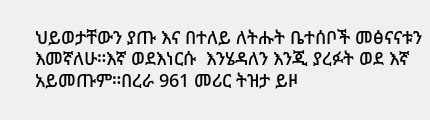ህይወታቸውን ያጡ እና በተለይ ለትሑት ቤተሰቦች መፅናናቱን እመኛለሁ።እኛ ወደእነርሱ  እንሄዳለን እንጂ ያረፉት ወደ እኛ አይመጡም።በረራ 961 መሪር ትዝታ ይዞ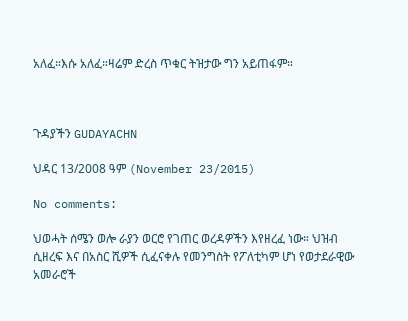አለፈ።እሱ አለፈ።ዛሬም ድረስ ጥቁር ትዝታው ግን አይጠፋም።



ጉዳያችን GUDAYACHN

ህዳር 13/2008 ዓም (November 23/2015)

No comments:

ህወሓት ሰሜን ወሎ ራያን ወርሮ የገጠር ወረዳዎችን እየዘረፈ ነው። ህዝብ ሲዘረፍ እና በአስር ሺዎች ሲፈናቀሉ የመንግስት የፖለቲካም ሆነ የወታደራዊው አመራሮች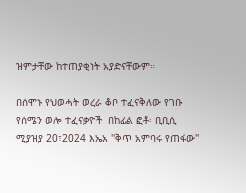ዝምታቸው ከተጠያቂነት አያድናቸውም።

በሰሞኑ የህወሓት ወረራ ቆቦ ተፈናቅለው የገቡ የሰሜን ወሎ ተፈናቃዮች  በከፊል ፎቶ፡ ቢቢሲ ሚያዝያ 20፣2024 እኤአ ''ቅጥ አምባሩ የጠፋው''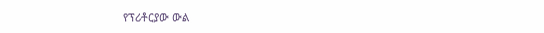የፕሪቶርያው ውል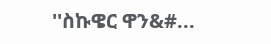''ስኩዌር ዋን&#...